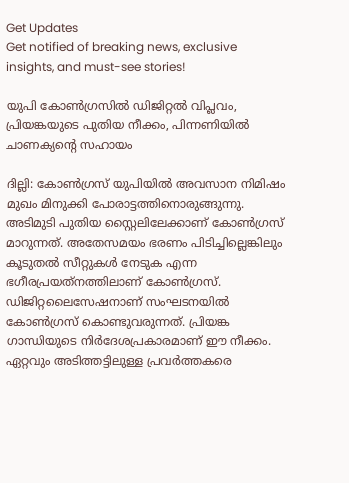Get Updates
Get notified of breaking news, exclusive insights, and must-see stories!

യുപി കോണ്‍ഗ്രസില്‍ ഡിജിറ്റല്‍ വിപ്ലവം, പ്രിയങ്കയുടെ പുതിയ നീക്കം, പിന്നണിയില്‍ ചാണക്യന്റെ സഹായം

ദില്ലി: കോണ്‍ഗ്രസ് യുപിയില്‍ അവസാന നിമിഷം മുഖം മിനുക്കി പോരാട്ടത്തിനൊരുങ്ങുന്നു. അടിമുടി പുതിയ സ്റ്റൈലിലേക്കാണ് കോണ്‍ഗ്രസ് മാറുന്നത്. അതേസമയം ഭരണം പിടിച്ചില്ലെങ്കിലും കൂടുതല്‍ സീറ്റുകള്‍ നേടുക എന്ന ഭഗീരപ്രയത്‌നത്തിലാണ് കോണ്‍ഗ്രസ്. ഡിജിറ്റലൈസേഷനാണ് സംഘടനയില്‍ കോണ്‍ഗ്രസ് കൊണ്ടുവരുന്നത്. പ്രിയങ്ക ഗാന്ധിയുടെ നിര്‍ദേശപ്രകാരമാണ് ഈ നീക്കം. ഏറ്റവും അടിത്തട്ടിലുള്ള പ്രവര്‍ത്തകരെ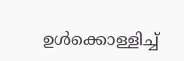ഉള്‍ക്കൊള്ളിച്ച്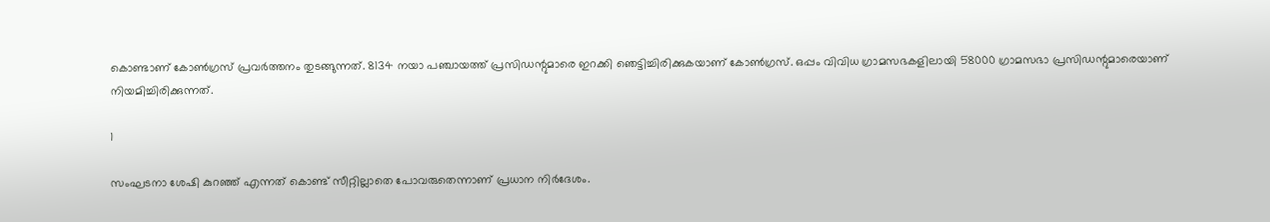കൊണ്ടാണ് കോണ്‍ഗ്രസ് പ്രവര്‍ത്തനം തുടങ്ങുന്നത്. 8134 നയാ പഞ്ചായത്ത് പ്രസിഡന്റുമാരെ ഇറക്കി ഞെട്ടിച്ചിരിക്കുകയാണ് കോണ്‍ഗ്രസ്. ഒപ്പം വിവിധ ഗ്രാമസഭകളിലായി 58000 ഗ്രാമസഭാ പ്രസിഡന്റുമാരെയാണ് നിയമിച്ചിരിക്കുന്നത്.

1

സംഘടനാ ശേഷി കുറഞ്ഞ് എന്നത് കൊണ്ട് സീറ്റില്ലാതെ പോവരുതെന്നാണ് പ്രധാന നിര്‍ദേശം.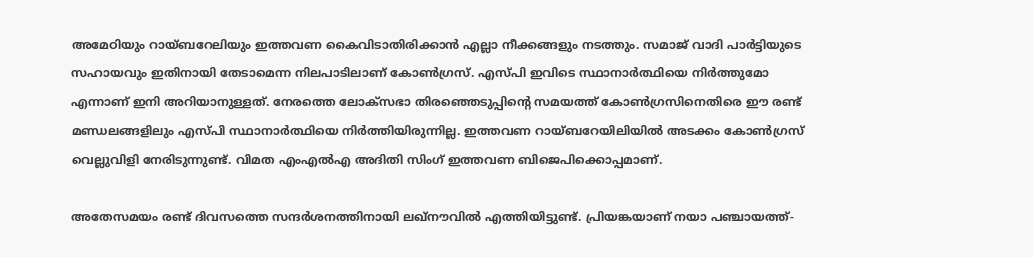അമേഠിയും റായ്ബറേലിയും ഇത്തവണ കൈവിടാതിരിക്കാന്‍ എല്ലാ നീക്കങ്ങളും നടത്തും. സമാജ് വാദി പാര്‍ട്ടിയുടെ സഹായവും ഇതിനായി തേടാമെന്ന നിലപാടിലാണ് കോണ്‍ഗ്രസ്. എസ്പി ഇവിടെ സ്ഥാനാര്‍ത്ഥിയെ നിര്‍ത്തുമോ എന്നാണ് ഇനി അറിയാനുള്ളത്. നേരത്തെ ലോക്‌സഭാ തിരഞ്ഞെടുപ്പിന്റെ സമയത്ത് കോണ്‍ഗ്രസിനെതിരെ ഈ രണ്ട് മണ്ഡലങ്ങളിലും എസ്പി സ്ഥാനാര്‍ത്ഥിയെ നിര്‍ത്തിയിരുന്നില്ല. ഇത്തവണ റായ്ബറേയിലിയില്‍ അടക്കം കോണ്‍ഗ്രസ് വെല്ലുവിളി നേരിടുന്നുണ്ട്. വിമത എംഎല്‍എ അദിതി സിംഗ് ഇത്തവണ ബിജെപിക്കൊപ്പമാണ്.

അതേസമയം രണ്ട് ദിവസത്തെ സന്ദര്‍ശനത്തിനായി ലഖ്‌നൗവില്‍ എത്തിയിട്ടുണ്ട്. പ്രിയങ്കയാണ് നയാ പഞ്ചായത്ത്-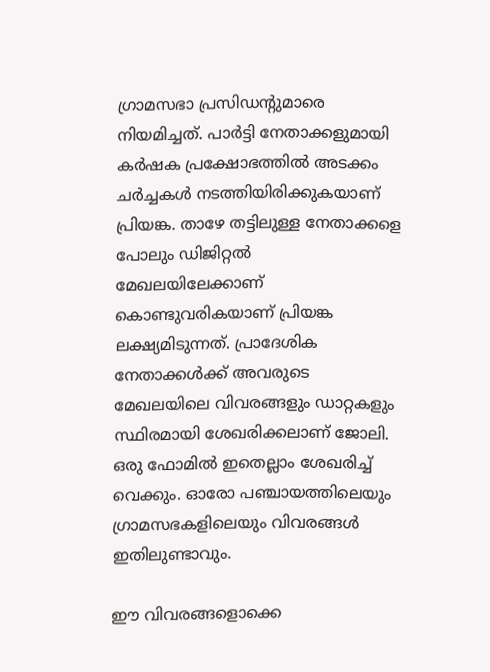ഗ്രാമസഭാ പ്രസിഡന്റുമാരെ നിയമിച്ചത്. പാര്‍ട്ടി നേതാക്കളുമായി കര്‍ഷക പ്രക്ഷോഭത്തില്‍ അടക്കം ചര്‍ച്ചകള്‍ നടത്തിയിരിക്കുകയാണ് പ്രിയങ്ക. താഴേ തട്ടിലുള്ള നേതാക്കളെ പോലും ഡിജിറ്റല്‍ മേഖലയിലേക്കാണ് കൊണ്ടുവരികയാണ് പ്രിയങ്ക ലക്ഷ്യമിടുന്നത്. പ്രാദേശിക നേതാക്കള്‍ക്ക് അവരുടെ മേഖലയിലെ വിവരങ്ങളും ഡാറ്റകളും സ്ഥിരമായി ശേഖരിക്കലാണ് ജോലി. ഒരു ഫോമില്‍ ഇതെല്ലാം ശേഖരിച്ച് വെക്കും. ഓരോ പഞ്ചായത്തിലെയും ഗ്രാമസഭകളിലെയും വിവരങ്ങള്‍ ഇതിലുണ്ടാവും.

ഈ വിവരങ്ങളൊക്കെ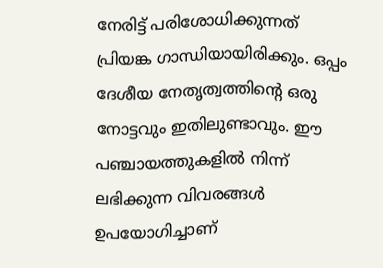നേരിട്ട് പരിശോധിക്കുന്നത് പ്രിയങ്ക ഗാന്ധിയായിരിക്കും. ഒപ്പം ദേശീയ നേതൃത്വത്തിന്റെ ഒരു നോട്ടവും ഇതിലുണ്ടാവും. ഈ പഞ്ചായത്തുകളില്‍ നിന്ന് ലഭിക്കുന്ന വിവരങ്ങള്‍ ഉപയോഗിച്ചാണ്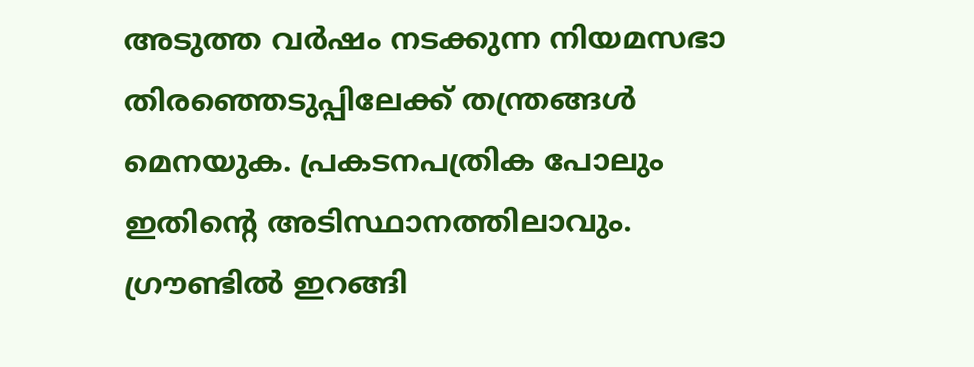അടുത്ത വര്‍ഷം നടക്കുന്ന നിയമസഭാ തിരഞ്ഞെടുപ്പിലേക്ക് തന്ത്രങ്ങള്‍ മെനയുക. പ്രകടനപത്രിക പോലും ഇതിന്റെ അടിസ്ഥാനത്തിലാവും. ഗ്രൗണ്ടില്‍ ഇറങ്ങി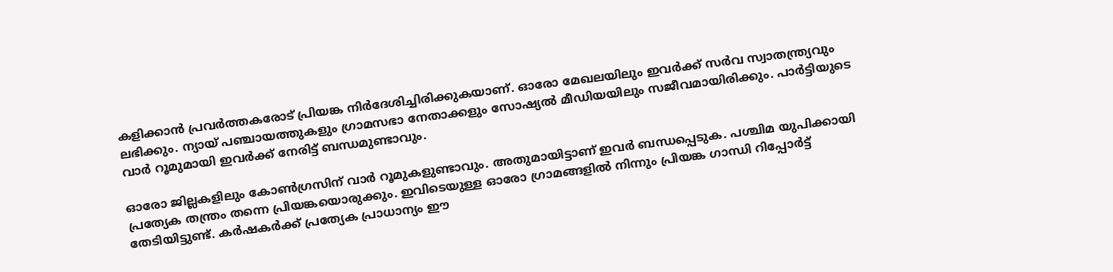കളിക്കാന്‍ പ്രവര്‍ത്തകരോട് പ്രിയങ്ക നിര്‍ദേശിച്ചിരിക്കുകയാണ്. ഓരോ മേഖലയിലും ഇവര്‍ക്ക് സര്‍വ സ്വാതന്ത്ര്യവും ലഭിക്കും. ന്യായ് പഞ്ചായത്തുകളും ഗ്രാമസഭാ നേതാക്കളും സോഷ്യല്‍ മീഡിയയിലും സജീവമായിരിക്കും. പാര്‍ട്ടിയുടെ വാര്‍ റൂമുമായി ഇവര്‍ക്ക് നേരിട്ട് ബന്ധമുണ്ടാവും.

ഓരോ ജില്ലകളിലും കോണ്‍ഗ്രസിന് വാര്‍ റൂമുകളുണ്ടാവും. അതുമായിട്ടാണ് ഇവര്‍ ബന്ധപ്പെടുക. പശ്ചിമ യുപിക്കായി പ്രത്യേക തന്ത്രം തന്നെ പ്രിയങ്കയൊരുക്കും. ഇവിടെയുള്ള ഓരോ ഗ്രാമങ്ങളില്‍ നിന്നും പ്രിയങ്ക ഗാന്ധി റിപ്പോര്‍ട്ട് തേടിയിട്ടുണ്ട്. കര്‍ഷകര്‍ക്ക് പ്രത്യേക പ്രാധാന്യം ഈ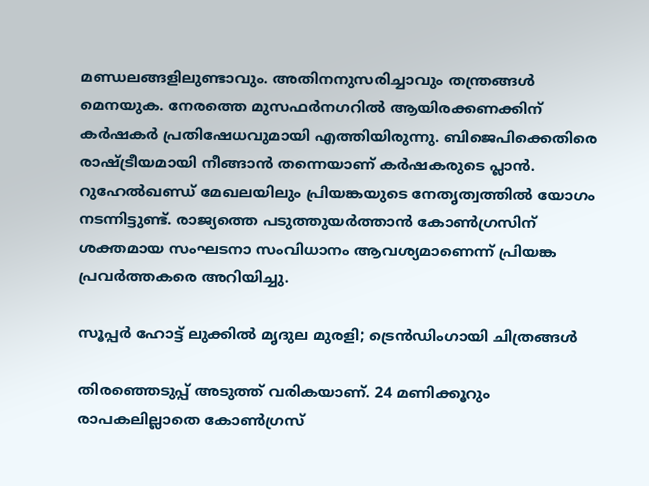മണ്ഡലങ്ങളിലുണ്ടാവും. അതിനനുസരിച്ചാവും തന്ത്രങ്ങള്‍ മെനയുക. നേരത്തെ മുസഫര്‍നഗറില്‍ ആയിരക്കണക്കിന് കര്‍ഷകര്‍ പ്രതിഷേധവുമായി എത്തിയിരുന്നു. ബിജെപിക്കെതിരെ രാഷ്ട്രീയമായി നീങ്ങാന്‍ തന്നെയാണ് കര്‍ഷകരുടെ പ്ലാന്‍. റുഹേല്‍ഖണ്ഡ് മേഖലയിലും പ്രിയങ്കയുടെ നേതൃത്വത്തില്‍ യോഗം നടന്നിട്ടുണ്ട്. രാജ്യത്തെ പടുത്തുയര്‍ത്താന്‍ കോണ്‍ഗ്രസിന് ശക്തമായ സംഘടനാ സംവിധാനം ആവശ്യമാണെന്ന് പ്രിയങ്ക പ്രവര്‍ത്തകരെ അറിയിച്ചു.

സൂപ്പര്‍ ഹോട്ട് ലുക്കില്‍ മൃദുല മുരളി; ട്രെന്‍ഡിംഗായി ചിത്രങ്ങള്‍

തിരഞ്ഞെടുപ്പ് അടുത്ത് വരികയാണ്. 24 മണിക്കൂറും രാപകലില്ലാതെ കോണ്‍ഗ്രസ്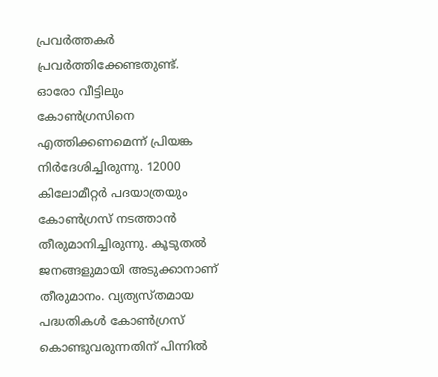പ്രവര്‍ത്തകര്‍ പ്രവര്‍ത്തിക്കേണ്ടതുണ്ട്. ഓരോ വീട്ടിലും കോണ്‍ഗ്രസിനെ എത്തിക്കണമെന്ന് പ്രിയങ്ക നിര്‍ദേശിച്ചിരുന്നു. 12000 കിലോമീറ്റര്‍ പദയാത്രയും കോണ്‍ഗ്രസ് നടത്താന്‍ തീരുമാനിച്ചിരുന്നു. കൂടുതല്‍ ജനങ്ങളുമായി അടുക്കാനാണ് തീരുമാനം. വ്യത്യസ്തമായ പദ്ധതികള്‍ കോണ്‍ഗ്രസ് കൊണ്ടുവരുന്നതിന് പിന്നില്‍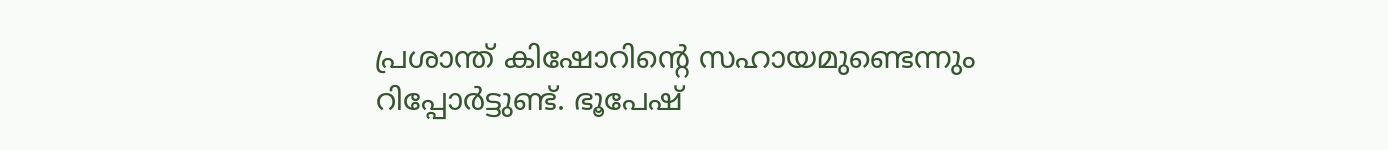പ്രശാന്ത് കിഷോറിന്റെ സഹായമുണ്ടെന്നും റിപ്പോര്‍ട്ടുണ്ട്. ഭൂപേഷ്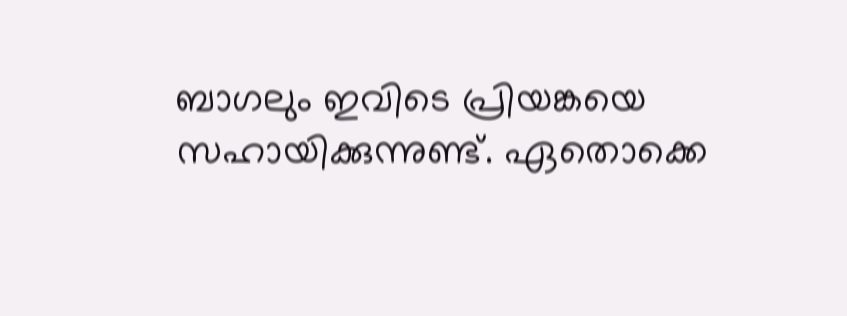ബാഗലും ഇവിടെ പ്രിയങ്കയെ സഹായിക്കുന്നുണ്ട്. ഏതൊക്കെ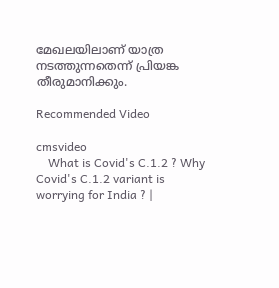മേഖലയിലാണ് യാത്ര നടത്തുന്നതെന്ന് പ്രിയങ്ക തീരുമാനിക്കും.

Recommended Video

cmsvideo
    What is Covid's C.1.2 ? Why Covid's C.1.2 variant is worrying for India ? |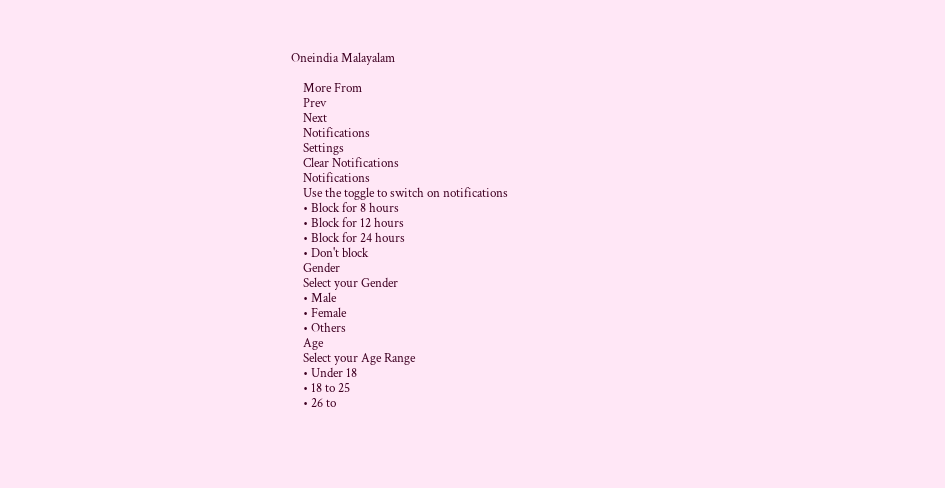Oneindia Malayalam

    More From
    Prev
    Next
    Notifications
    Settings
    Clear Notifications
    Notifications
    Use the toggle to switch on notifications
    • Block for 8 hours
    • Block for 12 hours
    • Block for 24 hours
    • Don't block
    Gender
    Select your Gender
    • Male
    • Female
    • Others
    Age
    Select your Age Range
    • Under 18
    • 18 to 25
    • 26 to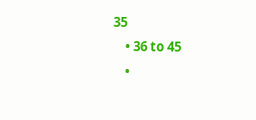35
    • 36 to 45
    •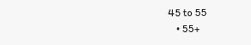45 to 55
    • 55+